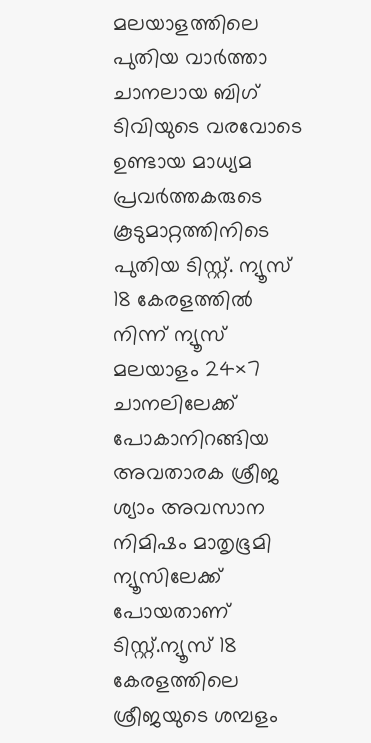മലയാളത്തിലെ പുതിയ വാർത്താ ചാനലായ ബിഗ് ടിവിയുടെ വരവോടെ ഉണ്ടായ മാധ്യമ പ്രവർത്തകരുടെ കൂടുമാറ്റത്തിനിടെ പുതിയ ടിസ്റ്റ്. ന്യൂസ് 18 കേരളത്തില്‍ നിന്ന് ന്യൂസ് മലയാളം 24×7 ചാനലിലേക്ക് പോകാനിറങ്ങിയ അവതാരക ശ്രീജ ശ്യാം അവസാന നിമിഷം മാതൃഭൂമി ന്യൂസിലേക്ക് പോയതാണ് ടിസ്റ്റ്.ന്യൂസ് 18 കേരളത്തിലെ ശ്രീജയുടെ ശമ്പളം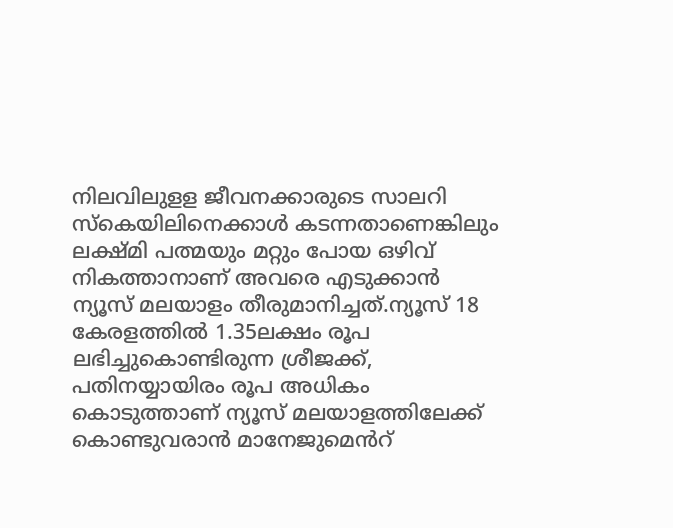നിലവിലുളള ജീവനക്കാരുടെ സാലറി സ്കെയിലിനെക്കാള്‍ കടന്നതാണെങ്കിലും ലക്ഷ്മി പത്മയും മറ്റും പോയ ഒഴിവ് നികത്താനാണ് അവരെ എടുക്കാൻ ന്യൂസ് മലയാളം തീരുമാനിച്ചത്.ന്യൂസ് 18 കേരളത്തില്‍ 1.35ലക്ഷം രൂപ ലഭിച്ചുകൊണ്ടിരുന്ന ശ്രീജക്ക്, പതിനയ്യായിരം രൂപ അധികം കൊടുത്താണ് ന്യൂസ് മലയാളത്തിലേക്ക് കൊണ്ടുവരാൻ മാനേജുമെൻറ്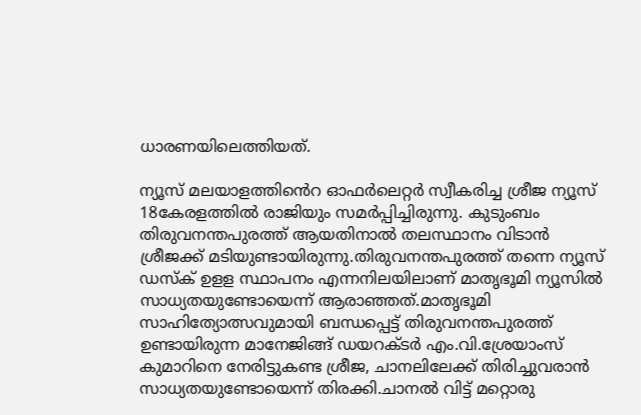ധാരണയിലെത്തിയത്.

ന്യൂസ് മലയാളത്തിൻെറ ഓഫർലെറ്റർ സ്വീകരിച്ച ശ്രീജ ന്യൂസ് 18കേരളത്തില്‍ രാജിയും സമർപ്പിച്ചിരുന്നു. കുടുംബം തിരുവനന്തപുരത്ത് ആയതിനാല്‍ തലസ്ഥാനം വിടാൻ ശ്രീജക്ക് മടിയുണ്ടായിരുന്നു.തിരുവനന്തപുരത്ത് തന്നെ ന്യൂസ് ഡസ്ക് ഉളള സ്ഥാപനം എന്നനിലയിലാണ് മാതൃഭൂമി ന്യൂസില്‍ സാധ്യതയുണ്ടോയെന്ന് ആരാഞ്ഞത്.മാതൃഭൂമി സാഹിത്യോത്സവുമായി ബന്ധപ്പെട്ട് തിരുവനന്തപുരത്ത് ഉണ്ടായിരുന്ന മാനേജിങ്ങ് ഡയറക്ടർ എം.വി.ശ്രേയാംസ് കുമാറിനെ നേരിട്ടുകണ്ട ശ്രീജ, ചാനലിലേക്ക് തിരിച്ചുവരാൻ സാധ്യതയുണ്ടോയെന്ന് തിരക്കി.ചാനല്‍ വിട്ട് മറ്റൊരു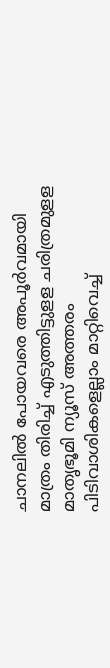ചാനലില്‍ പോയവരെ അപൂർവമായി മാത്രം തിരിച്ച്‌ എടുത്തിട്ടുളള ചരിത്രമുളള മാതൃഭൂമി ന്യൂസ് അത്തരം പിടിവാശികളെല്ലാം മാറ്റിവെച്ച്‌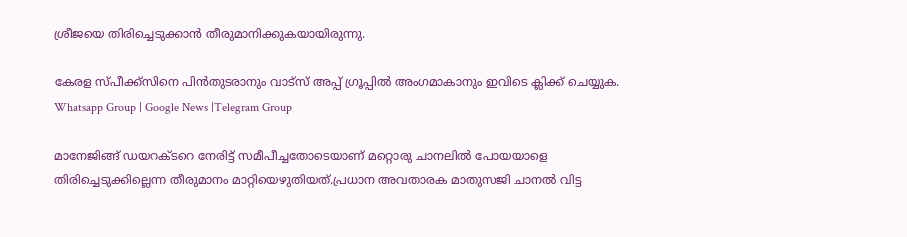ശ്രീജയെ തിരിച്ചെടുക്കാൻ തീരുമാനിക്കുകയായിരുന്നു.

കേരള സ്പീക്ക്സിനെ പിൻതുടരാനും വാട്സ് അപ്പ് ഗ്രൂപ്പിൽ അംഗമാകാനും ഇവിടെ ക്ലിക്ക് ചെയ്യുക. Whatsapp Group | Google News |Telegram Group

മാനേജിങ്ങ് ഡയറക്ടറെ നേരിട്ട് സമീപീച്ചതോടെയാണ് മറ്റൊരു ചാനലില്‍ പോയയാളെ തിരിച്ചെടുക്കില്ലെന്ന തീരുമാനം മാറ്റിയെഴുതിയത്.പ്രധാന അവതാരക മാതുസജി ചാനല്‍ വിട്ട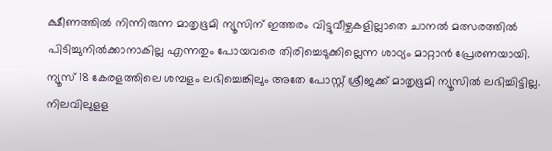ക്ഷീണത്തില്‍ നിന്നിരുന്ന മാതൃഭൂമി ന്യൂസിന് ഇത്തരം വിട്ടുവീഴ്ചകളില്ലാതെ ചാനല്‍ മത്സരത്തില്‍ പിടിച്ചുനില്‍ക്കാനാകില്ല എന്നതും പോയവരെ തിരിച്ചെടുക്കില്ലെന്ന ശാഠ്യം മാറ്റാൻ പ്രേരണയായി. ന്യൂസ് 18 കേരളത്തിലെ ശമ്പളം ലഭിച്ചെങ്കിലും അതേ പോസ്റ്റ് ശ്രീജക്ക് മാതൃഭൂമി ന്യൂസില്‍ ലഭിച്ചിട്ടില്ല. നിലവിലുളള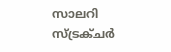സാലറി സ്ട്രക്ചർ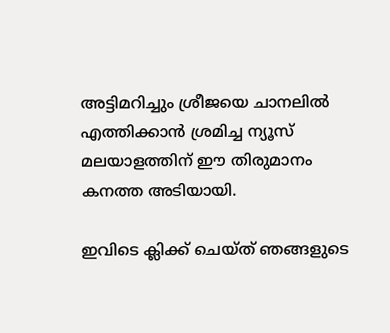അട്ടിമറിച്ചും ശ്രീജയെ ചാനലില്‍ എത്തിക്കാൻ ശ്രമിച്ച ന്യൂസ് മലയാളത്തിന് ഈ തിരുമാനം കനത്ത അടിയായി.

ഇവിടെ ക്ലിക്ക് ചെയ്ത് ഞങ്ങളുടെ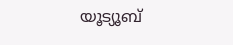യൂട്യൂബ്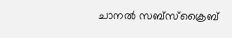ചാനൽ സബ്സ്ക്രൈബ്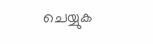ചെയ്യുക